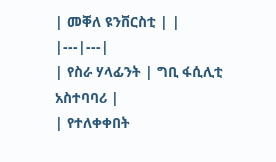| መቐለ ዩንቨርስቲ | |
|---|---|
| የስራ ሃላፊንት | ግቢ ፋሲሊቲ አስተባባሪ |
| የተለቀቀበት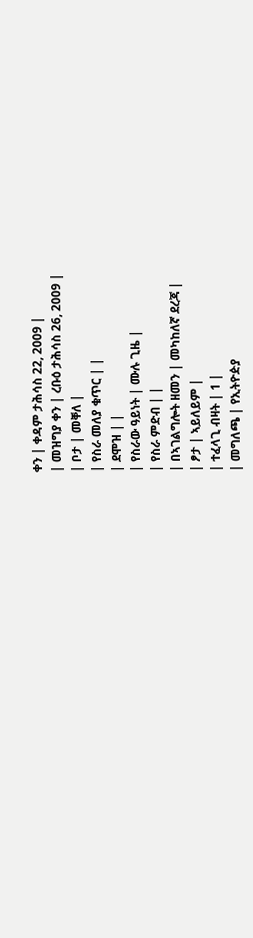ቀን | ቀዳም ታሕሳስ 22, 2009 |
| መዝግያ ቀን | ረቡዕ ታሕሳስ 26, 2009 |
| ቦታ | መቐለ |
| የስራ መለያ ቁጥር | |
| ደሞዝ | |
| የስራው ዓይነት | ሙሉ ጊዜ |
| የስራ ምድብ | |
| በኣገልግሎት ዘመን | መካከለኛ ደረጃ |
| ፆታ | ኣይለይም |
| ተፈላጊ ብዛት | 1 |
| መግለጫ | የኢትዮዽያ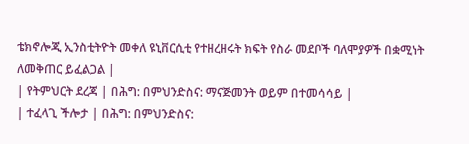ቴክኖሎጂ ኢንስቲትዮት መቀለ ዩኒቨርሲቲ የተዘረዘሩት ክፍት የስራ መደቦች ባለሞያዎች በቋሚነት ለመቅጠር ይፈልጋል |
| የትምህርት ደረጃ | በሕግ: በምህንድስና: ማናጅመንት ወይም በተመሳሳይ |
| ተፈላጊ ችሎታ | በሕግ: በምህንድስና: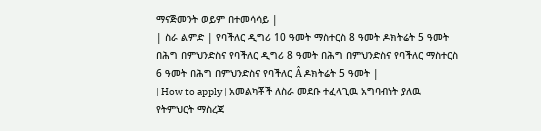ማናጅመንት ወይም በተመሳሳይ |
| ስራ ልምድ | የባችለር ዲግሪ 10 ዓመት ማስተርስ 8 ዓመት ዶክትሬት 5 ዓመት በሕግ በምህንድስና የባችለር ዲግሪ 8 ዓመት በሕግ በምህንድስና የባችለር ማስተርስ 6 ዓመት በሕግ በምህንድስና የባችለር Â ዶክትሬት 5 ዓመት |
| How to apply | አመልካቾች ለስራ መደቡ ተፈላጊዉ አግባብነት ያለዉ የትምህርት ማስረጃ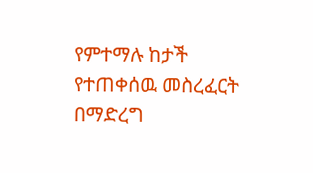የምተማሉ ከታች የተጠቀሰዉ መስረፈርት በማድረግ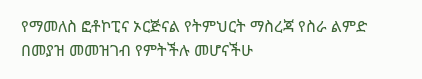የማመለስ ፎቶኮፒና ኦርጅናል የትምህርት ማስረጃ የስራ ልምድ በመያዝ መመዝገብ የምትችሉ መሆናችሁ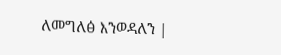ለመግለፅ እንወዳለን |